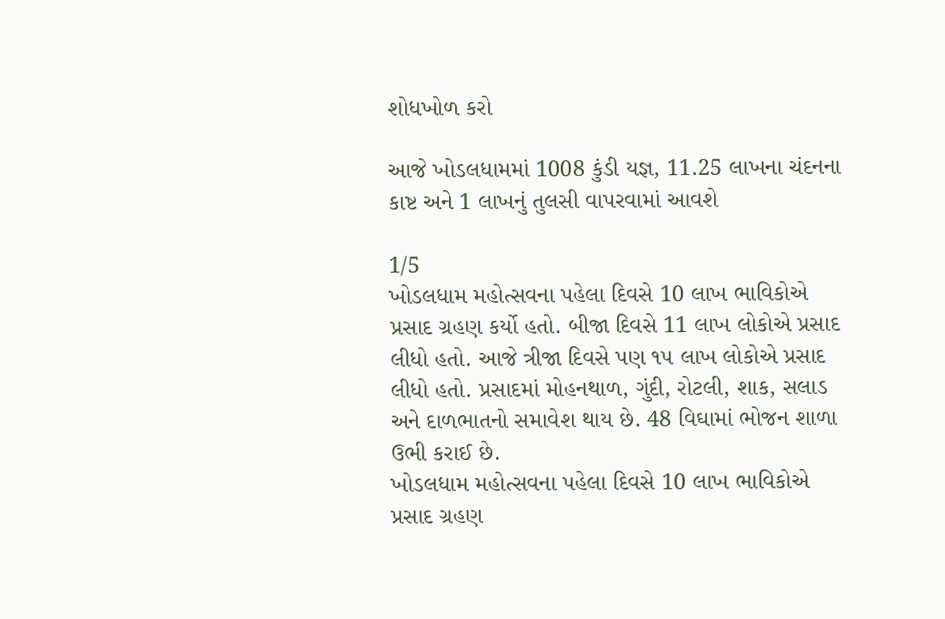શોધખોળ કરો

આજે ખોડલધામમાં 1008 કુંડી યજ્ઞ, 11.25 લાખના ચંદનના કાષ્ટ અને 1 લાખનું તુલસી વાપરવામાં આવશે

1/5
ખોડલધામ મહોત્સવના પહેલા દિવસે 10 લાખ ભાવિકોએ પ્રસાદ ગ્રહણ કર્યો હતો. બીજા દિવસે 11 લાખ લોકોએ પ્રસાદ લીધો હતો. આજે ત્રીજા દિવસે પણ ૧૫ લાખ લોકોએ પ્રસાદ લીધો હતો. પ્રસાદમાં મોહનથાળ, ગુંદી, રોટલી, શાક, સલાડ અને દાળભાતનો સમાવેશ થાય છે. 48 વિઘામાં ભોજન શાળા ઉભી કરાઈ છે.
ખોડલધામ મહોત્સવના પહેલા દિવસે 10 લાખ ભાવિકોએ પ્રસાદ ગ્રહણ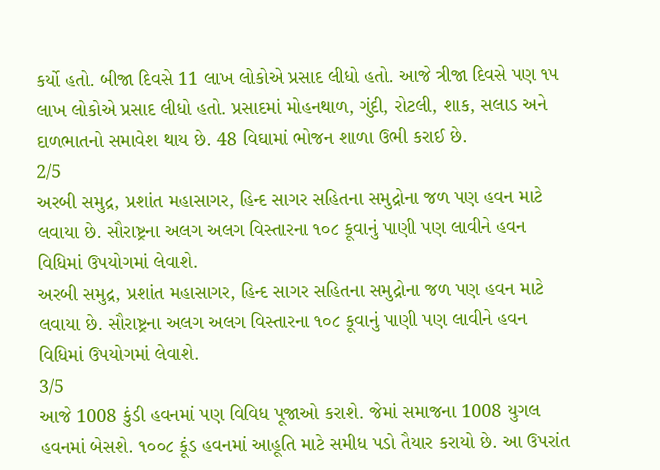કર્યો હતો. બીજા દિવસે 11 લાખ લોકોએ પ્રસાદ લીધો હતો. આજે ત્રીજા દિવસે પણ ૧૫ લાખ લોકોએ પ્રસાદ લીધો હતો. પ્રસાદમાં મોહનથાળ, ગુંદી, રોટલી, શાક, સલાડ અને દાળભાતનો સમાવેશ થાય છે. 48 વિઘામાં ભોજન શાળા ઉભી કરાઈ છે.
2/5
અરબી સમુદ્ર, પ્રશાંત મહાસાગર, હિન્દ સાગર સહિતના સમુદ્રોના જળ પણ હવન માટે લવાયા છે. સૌરાષ્ટ્રના અલગ અલગ વિસ્તારના ૧૦૮ કૂવાનું પાણી પણ લાવીને હવન વિધિમાં ઉપયોગમાં લેવાશે.
અરબી સમુદ્ર, પ્રશાંત મહાસાગર, હિન્દ સાગર સહિતના સમુદ્રોના જળ પણ હવન માટે લવાયા છે. સૌરાષ્ટ્રના અલગ અલગ વિસ્તારના ૧૦૮ કૂવાનું પાણી પણ લાવીને હવન વિધિમાં ઉપયોગમાં લેવાશે.
3/5
આજે 1008 કુંડી હવનમાં પણ વિવિધ પૂજાઓ કરાશે. જેમાં સમાજના 1008 યુગલ હવનમાં બેસશે. ૧૦૦૮ કૂંડ હવનમાં આહૂતિ માટે સમીધ પડો તૈયાર કરાયો છે. આ ઉપરાંત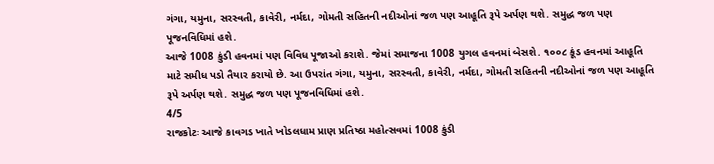ગંગા, યમુના, સરસ્વતી, કાવેરી, નર્મદા, ગોમતી સહિતની નદીઓનાં જળ પણ આહૂતિ રૂપે અર્પણ થશે. સમુદ્ધ જળ પણ પૂજનવિધિમાં હશે.
આજે 1008 કુંડી હવનમાં પણ વિવિધ પૂજાઓ કરાશે. જેમાં સમાજના 1008 યુગલ હવનમાં બેસશે. ૧૦૦૮ કૂંડ હવનમાં આહૂતિ માટે સમીધ પડો તૈયાર કરાયો છે. આ ઉપરાંત ગંગા, યમુના, સરસ્વતી, કાવેરી, નર્મદા, ગોમતી સહિતની નદીઓનાં જળ પણ આહૂતિ રૂપે અર્પણ થશે. સમુદ્ધ જળ પણ પૂજનવિધિમાં હશે.
4/5
રાજકોટઃ આજે કાવગડ ખાતે ખોડલધામ પ્રાણ પ્રતિષ્ઠા મહોત્સવમાં 1008 કુંડી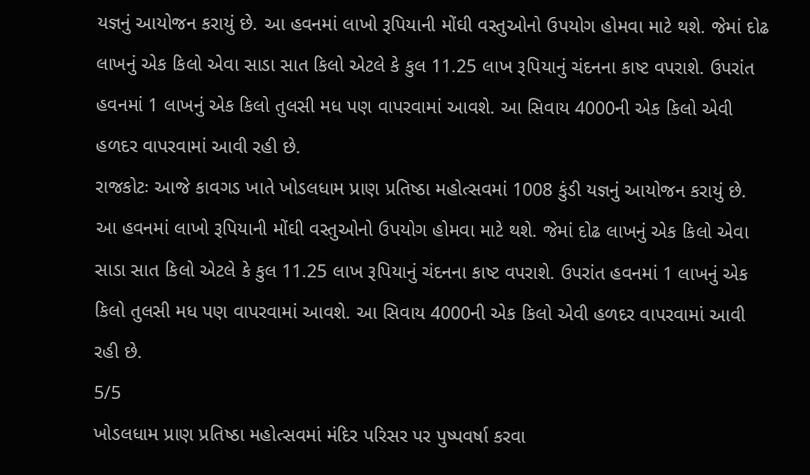યજ્ઞનું આયોજન કરાયું છે. આ હવનમાં લાખો રૂપિયાની મોંઘી વસ્તુઓનો ઉપયોગ હોમવા માટે થશે. જેમાં દોઢ લાખનું એક કિલો એવા સાડા સાત કિલો એટલે કે કુલ 11.25 લાખ રૂપિયાનું ચંદનના કાષ્ટ વપરાશે. ઉપરાંત હવનમાં 1 લાખનું એક કિલો તુલસી મધ પણ વાપરવામાં આવશે. આ સિવાય 4000ની એક કિલો એવી હળદર વાપરવામાં આવી રહી છે.
રાજકોટઃ આજે કાવગડ ખાતે ખોડલધામ પ્રાણ પ્રતિષ્ઠા મહોત્સવમાં 1008 કુંડી યજ્ઞનું આયોજન કરાયું છે. આ હવનમાં લાખો રૂપિયાની મોંઘી વસ્તુઓનો ઉપયોગ હોમવા માટે થશે. જેમાં દોઢ લાખનું એક કિલો એવા સાડા સાત કિલો એટલે કે કુલ 11.25 લાખ રૂપિયાનું ચંદનના કાષ્ટ વપરાશે. ઉપરાંત હવનમાં 1 લાખનું એક કિલો તુલસી મધ પણ વાપરવામાં આવશે. આ સિવાય 4000ની એક કિલો એવી હળદર વાપરવામાં આવી રહી છે.
5/5
ખોડલધામ પ્રાણ પ્રતિષ્ઠા મહોત્સવમાં મંદિર પરિસર પર પુષ્પવર્ષા કરવા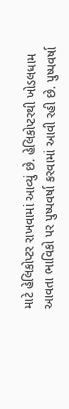માટે હેલિકોપ્ટર રાખવામાં આવ્યું છે. હેલિકોપ્ટરથી ખોડલધામ આવતા ભાવિકો પર પુષ્પવર્ષા કરવામાં આવી રહી છે. પુષ્પવર્ષા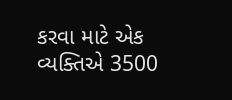કરવા માટે એક વ્યક્તિએ 3500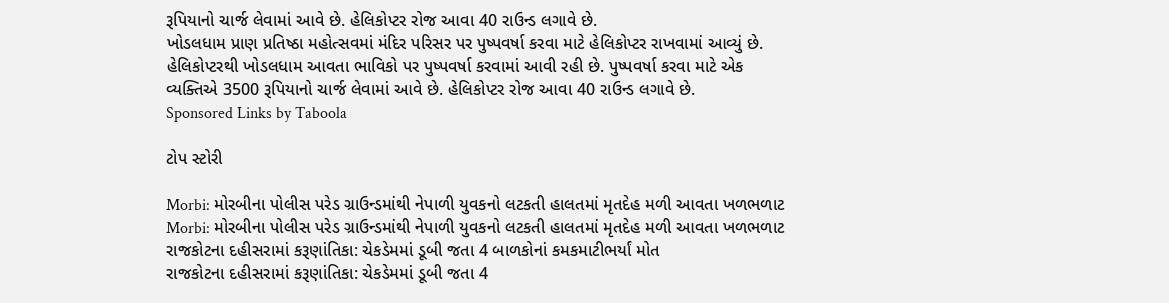રૂપિયાનો ચાર્જ લેવામાં આવે છે. હેલિકોપ્ટર રોજ આવા 40 રાઉન્ડ લગાવે છે.
ખોડલધામ પ્રાણ પ્રતિષ્ઠા મહોત્સવમાં મંદિર પરિસર પર પુષ્પવર્ષા કરવા માટે હેલિકોપ્ટર રાખવામાં આવ્યું છે. હેલિકોપ્ટરથી ખોડલધામ આવતા ભાવિકો પર પુષ્પવર્ષા કરવામાં આવી રહી છે. પુષ્પવર્ષા કરવા માટે એક વ્યક્તિએ 3500 રૂપિયાનો ચાર્જ લેવામાં આવે છે. હેલિકોપ્ટર રોજ આવા 40 રાઉન્ડ લગાવે છે.
Sponsored Links by Taboola

ટોપ સ્ટોરી

Morbi: મોરબીના પોલીસ પરેડ ગ્રાઉન્ડમાંથી નેપાળી યુવકનો લટકતી હાલતમાં મૃતદેહ મળી આવતા ખળભળાટ
Morbi: મોરબીના પોલીસ પરેડ ગ્રાઉન્ડમાંથી નેપાળી યુવકનો લટકતી હાલતમાં મૃતદેહ મળી આવતા ખળભળાટ
રાજકોટના દહીસરામાં કરૂણાંતિકા: ચેકડેમમાં ડૂબી જતા 4 બાળકોનાં કમકમાટીભર્યાં મોત
રાજકોટના દહીસરામાં કરૂણાંતિકા: ચેકડેમમાં ડૂબી જતા 4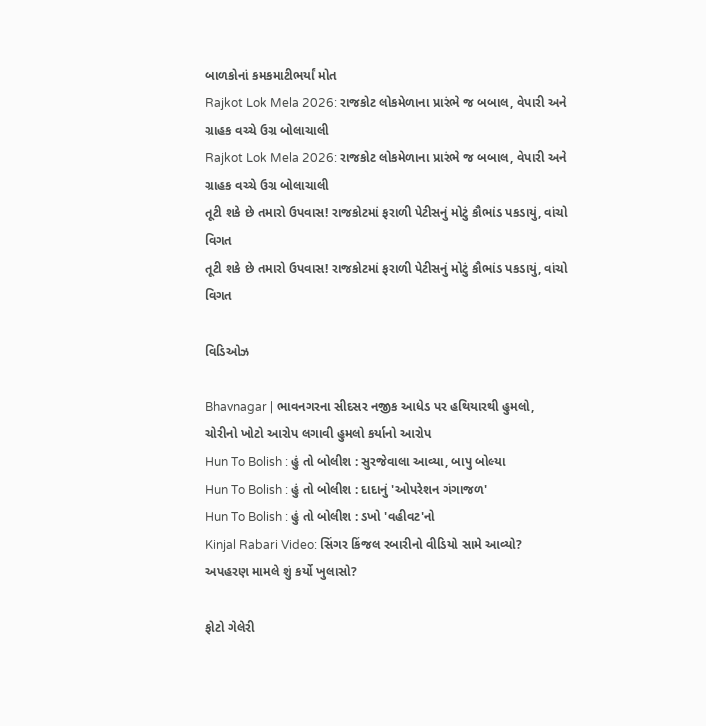બાળકોનાં કમકમાટીભર્યાં મોત
Rajkot Lok Mela 2026: રાજકોટ લોકમેળાના પ્રારંભે જ બબાલ, વેપારી અને ગ્રાહક વચ્ચે ઉગ્ર બોલાચાલી
Rajkot Lok Mela 2026: રાજકોટ લોકમેળાના પ્રારંભે જ બબાલ, વેપારી અને ગ્રાહક વચ્ચે ઉગ્ર બોલાચાલી
તૂટી શકે છે તમારો ઉપવાસ! રાજકોટમાં ફરાળી પેટીસનું મોટું કૌભાંડ પકડાયું, વાંચો વિગત
તૂટી શકે છે તમારો ઉપવાસ! રાજકોટમાં ફરાળી પેટીસનું મોટું કૌભાંડ પકડાયું, વાંચો વિગત

વિડિઓઝ

Bhavnagar | ભાવનગરના સીદસર નજીક આધેડ પર હથિયારથી હુમલો, ચોરીનો ખોટો આરોપ લગાવી હુમલો કર્યાનો આરોપ
Hun To Bolish : હું તો બોલીશ : સુરજેવાલા આવ્યા, બાપુ બોલ્યા
Hun To Bolish : હું તો બોલીશ : દાદાનું 'ઓપરેશન ગંગાજળ'
Hun To Bolish : હું તો બોલીશ : ડખો 'વહીવટ'નો
Kinjal Rabari Video: સિંગર કિંજલ રબારીનો વીડિયો સામે આવ્યો? અપહરણ મામલે શું કર્યો ખુલાસો?

ફોટો ગેલેરી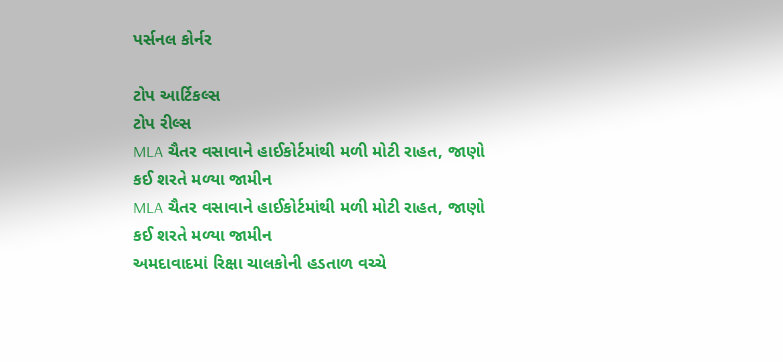પર્સનલ કોર્નર

ટોપ આર્ટિકલ્સ
ટોપ રીલ્સ
MLA ચૈતર વસાવાને હાઈકોર્ટમાંથી મળી મોટી રાહત, જાણો કઈ શરતે મળ્યા જામીન
MLA ચૈતર વસાવાને હાઈકોર્ટમાંથી મળી મોટી રાહત, જાણો કઈ શરતે મળ્યા જામીન
અમદાવાદમાં રિક્ષા ચાલકોની હડતાળ વચ્ચે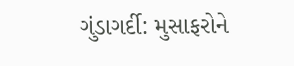ગુંડાગર્દી: મુસાફરોને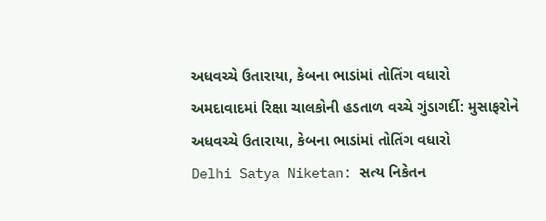અધવચ્ચે ઉતારાયા, કેબના ભાડાંમાં તોતિંગ વધારો
અમદાવાદમાં રિક્ષા ચાલકોની હડતાળ વચ્ચે ગુંડાગર્દી: મુસાફરોને અધવચ્ચે ઉતારાયા, કેબના ભાડાંમાં તોતિંગ વધારો
Delhi Satya Niketan: સત્ય નિકેતન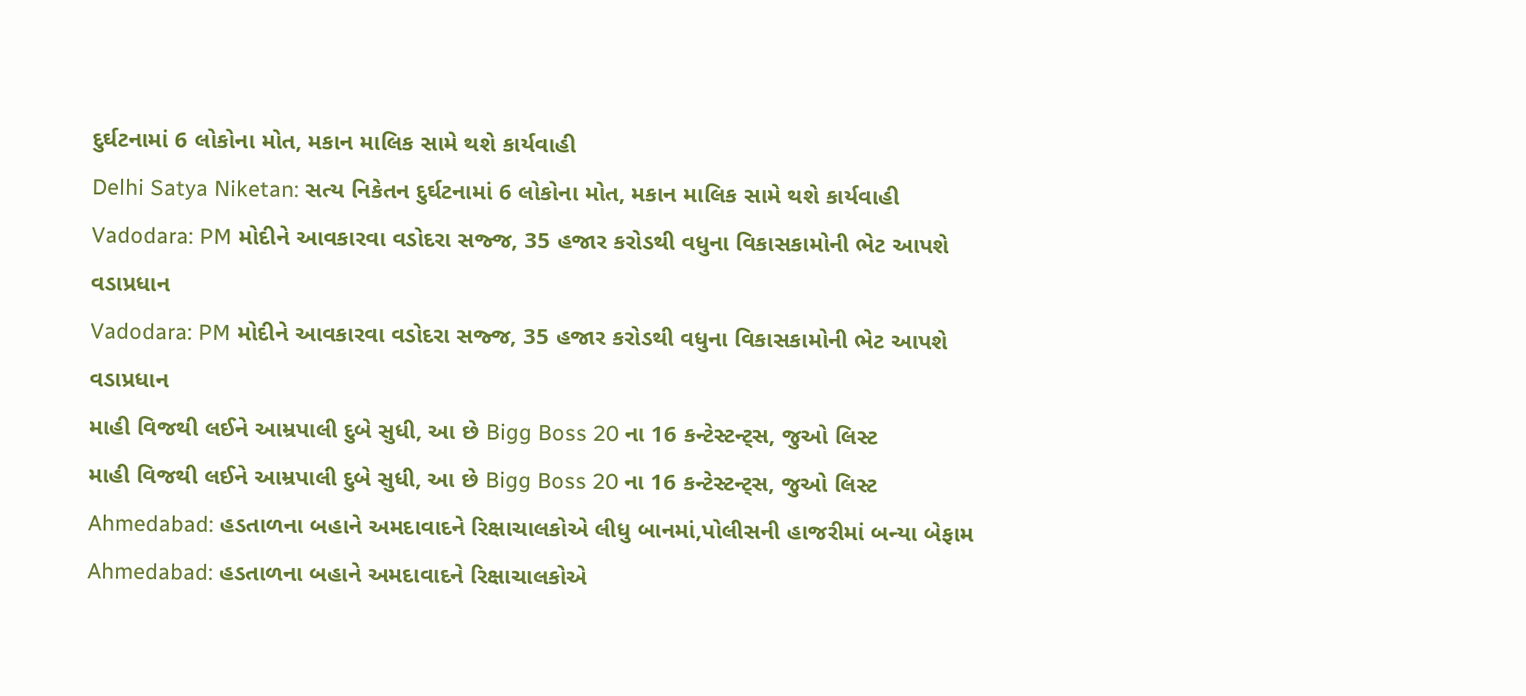દુર્ઘટનામાં 6 લોકોના મોત, મકાન માલિક સામે થશે કાર્યવાહી
Delhi Satya Niketan: સત્ય નિકેતન દુર્ઘટનામાં 6 લોકોના મોત, મકાન માલિક સામે થશે કાર્યવાહી
Vadodara: PM મોદીને આવકારવા વડોદરા સજ્જ, 35 હજાર કરોડથી વધુના વિકાસકામોની ભેટ આપશે વડાપ્રધાન
Vadodara: PM મોદીને આવકારવા વડોદરા સજ્જ, 35 હજાર કરોડથી વધુના વિકાસકામોની ભેટ આપશે વડાપ્રધાન
માહી વિજથી લઈને આમ્રપાલી દુબે સુધી, આ છે Bigg Boss 20 ના 16 કન્ટેસ્ટન્ટ્સ, જુઓ લિસ્ટ
માહી વિજથી લઈને આમ્રપાલી દુબે સુધી, આ છે Bigg Boss 20 ના 16 કન્ટેસ્ટન્ટ્સ, જુઓ લિસ્ટ
Ahmedabad: હડતાળના બહાને અમદાવાદને રિક્ષાચાલકોએ લીધુ બાનમાં,પોલીસની હાજરીમાં બન્યા બેફામ
Ahmedabad: હડતાળના બહાને અમદાવાદને રિક્ષાચાલકોએ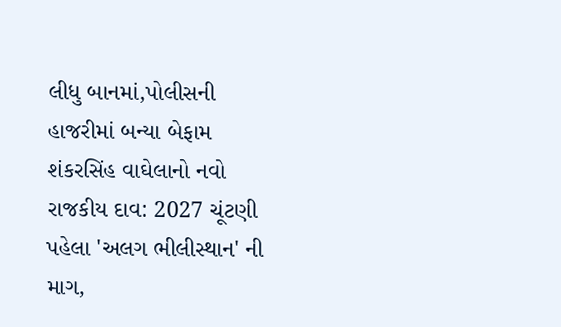લીધુ બાનમાં,પોલીસની હાજરીમાં બન્યા બેફામ
શંકરસિંહ વાઘેલાનો નવો રાજકીય દાવ: 2027 ચૂંટણી પહેલા 'અલગ ભીલીસ્થાન' ની માગ,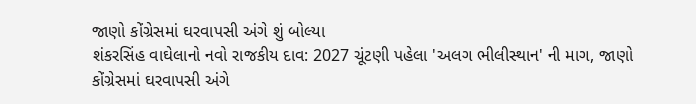જાણો કોંગ્રેસમાં ઘરવાપસી અંગે શું બોલ્યા
શંકરસિંહ વાઘેલાનો નવો રાજકીય દાવ: 2027 ચૂંટણી પહેલા 'અલગ ભીલીસ્થાન' ની માગ, જાણો કોંગ્રેસમાં ઘરવાપસી અંગે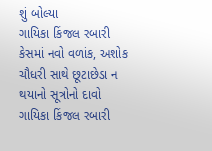શું બોલ્યા
ગાયિકા કિંજલ રબારી કેસમાં નવો વળાંક, અશોક ચૌધરી સાથે છૂટાછેડા ન થયાનો સૂત્રોનો દાવો
ગાયિકા કિંજલ રબારી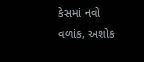કેસમાં નવો વળાંક, અશોક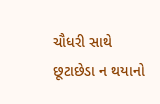ચૌધરી સાથે છૂટાછેડા ન થયાનો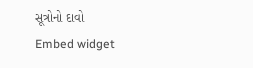સૂત્રોનો દાવો
Embed widget